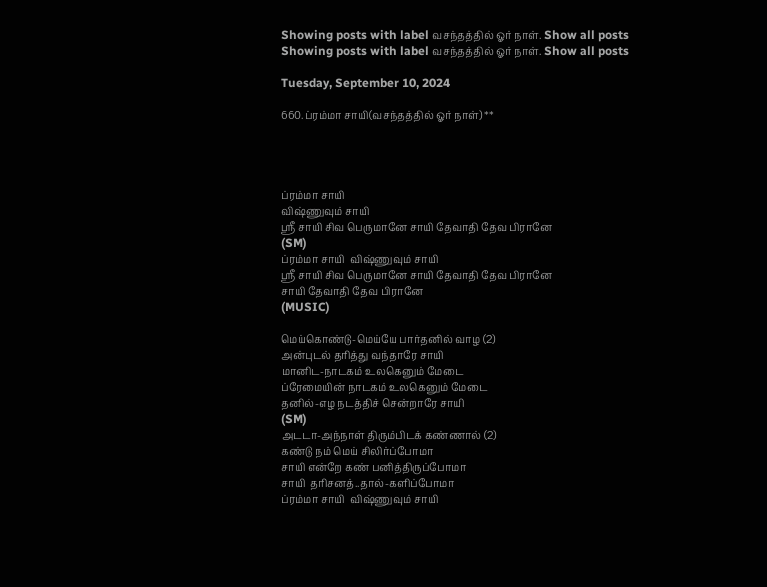Showing posts with label வசந்தத்தில் ஓர் நாள். Show all posts
Showing posts with label வசந்தத்தில் ஓர் நாள். Show all posts

Tuesday, September 10, 2024

660.ப்ரம்மா சாயி(வசந்தத்தில் ஓர் நாள்) **




ப்ரம்மா சாயி
விஷ்ணுவும் சாயி
ஸ்ரீ சாயி சிவ பெருமானே சாயி தேவாதி தேவ பிரானே
(SM)
ப்ரம்மா சாயி  விஷ்ணுவும் சாயி
ஸ்ரீ சாயி சிவ பெருமானே சாயி தேவாதி தேவ பிரானே
சாயி தேவாதி தேவ பிரானே
(MUSIC)

மெய்கொண்டு-மெய்யே பார்தனில் வாழ (2)
அன்புடல் தரித்து வந்தாரே சாயி
மானிட-நாடகம் உலகெனும் மேடை
ப்ரேமையின் நாடகம் உலகெனும் மேடை
தனில்-எழ நடத்திச் சென்றாரே சாயி
(SM)
அடடா-அந்நாள் திரும்பிடக் கண்ணால் (2)
கண்டு நம் மெய் சிலிர்ப்போமா
சாயி என்றே கண் பனித்திருப்போமா
சாயி  தரிசனத்..தால்-களிப்போமா
ப்ரம்மா சாயி  விஷ்ணுவும் சாயி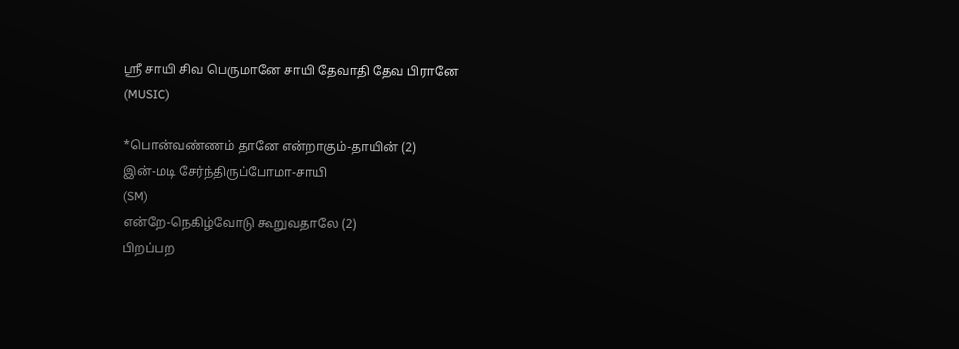ஸ்ரீ சாயி சிவ பெருமானே சாயி தேவாதி தேவ பிரானே
(MUSIC)

*பொன்வண்ணம் தானே என்றாகும்-தாயின் (2)
இன்-மடி சேர்ந்திருப்போமா-சாயி
(SM)
என்றே-நெகிழ்வோடு கூறுவதாலே (2)
பிறப்பற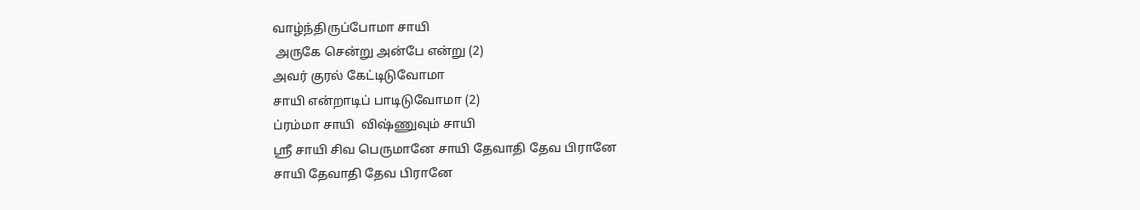வாழ்ந்திருப்போமா சாயி
 அருகே சென்று அன்பே என்று (2)
அவர் குரல் கேட்டிடுவோமா
சாயி என்றாடிப் பாடிடுவோமா (2)
ப்ரம்மா சாயி  விஷ்ணுவும் சாயி
ஸ்ரீ சாயி சிவ பெருமானே சாயி தேவாதி தேவ பிரானே
சாயி தேவாதி தேவ பிரானே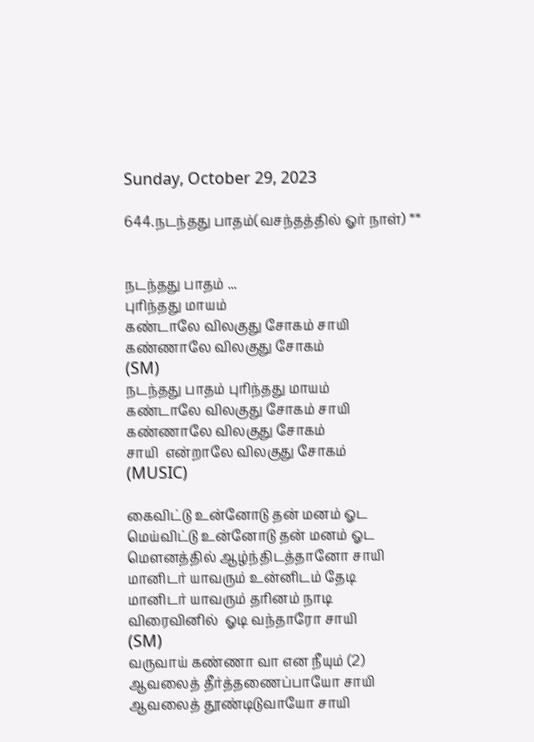Sunday, October 29, 2023

644.நடந்தது பாதம்(வசந்தத்தில் ஓர் நாள்) **


நடந்தது பாதம் ...
புரிந்தது மாயம்
கண்டாலே விலகுது சோகம் சாயி
கண்ணாலே விலகுது சோகம்
(SM)
நடந்தது பாதம் புரிந்தது மாயம்
கண்டாலே விலகுது சோகம் சாயி
கண்ணாலே விலகுது சோகம்
சாயி  என்றாலே விலகுது சோகம்
(MUSIC)

கைவிட்டு உன்னோடு தன் மனம் ஓட
மெய்விட்டு உன்னோடு தன் மனம் ஓட
மௌனத்தில் ஆழ்ந்திடத்தானோ சாயி
மானிடர் யாவரும் உன்னிடம் தேடி
மானிடர் யாவரும் தரினம் நாடி
விரைவினில்  ஓடி வந்தாரோ சாயி
(SM)
வருவாய் கண்ணா வா என நீயும் (2)
ஆவலைத் தீர்த்தணைப்பாயோ சாயி
ஆவலைத் தூண்டிடுவாயோ சாயி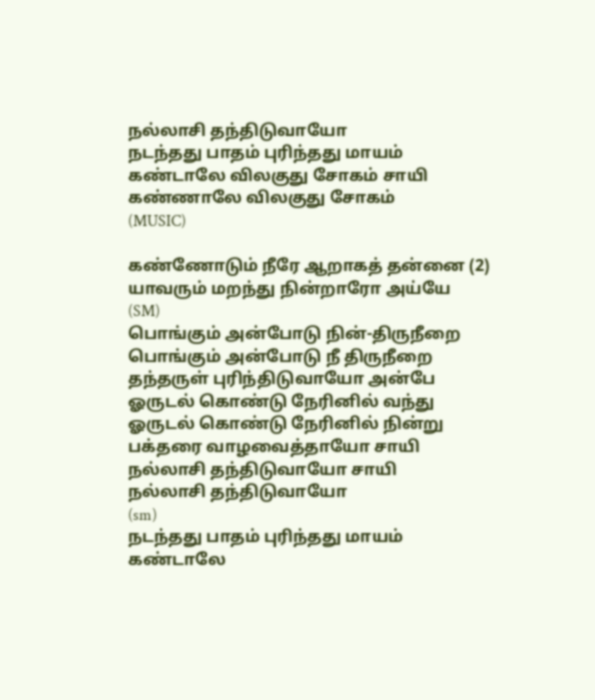நல்லாசி தந்திடுவாயோ
நடந்தது பாதம் புரிந்தது மாயம்
கண்டாலே விலகுது சோகம் சாயி
கண்ணாலே விலகுது சோகம்
(MUSIC)

கண்ணோடும் நீரே ஆறாகத் தன்னை (2)
யாவரும் மறந்து நின்றாரோ அய்யே
(SM)
பொங்கும் அன்போடு நின்-திருநீறை
பொங்கும் அன்போடு நீ திருநீறை
தந்தருள் புரிந்திடுவாயோ அன்பே
ஓருடல் கொண்டு நேரினில் வந்து
ஓருடல் கொண்டு நேரினில் நின்று
பக்தரை வாழவைத்தாயோ சாயி
நல்லாசி தந்திடுவாயோ சாயி
நல்லாசி தந்திடுவாயோ
(sm)
நடந்தது பாதம் புரிந்தது மாயம்
கண்டாலே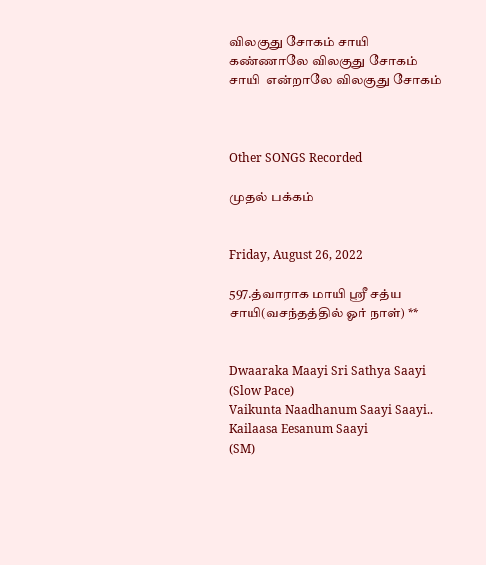விலகுது சோகம் சாயி
கண்ணாலே விலகுது சோகம்
சாயி  என்றாலே விலகுது சோகம்



Other SONGS Recorded

முதல் பக்கம்


Friday, August 26, 2022

597.த்வாராக மாயி ஸ்ரீ சத்ய சாயி(வசந்தத்தில் ஓர் நாள்) **


Dwaaraka Maayi Sri Sathya Saayi (Slow Pace)
Vaikunta Naadhanum Saayi Saayi.. Kailaasa Eesanum Saayi
(SM)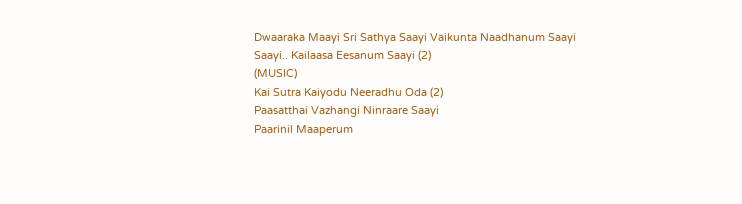Dwaaraka Maayi Sri Sathya Saayi Vaikunta Naadhanum Saayi
Saayi.. Kailaasa Eesanum Saayi (2)
(MUSIC)
Kai Sutra Kaiyodu Neeradhu Oda (2)
Paasatthai Vazhangi Ninraare Saayi
Paarinil Maaperum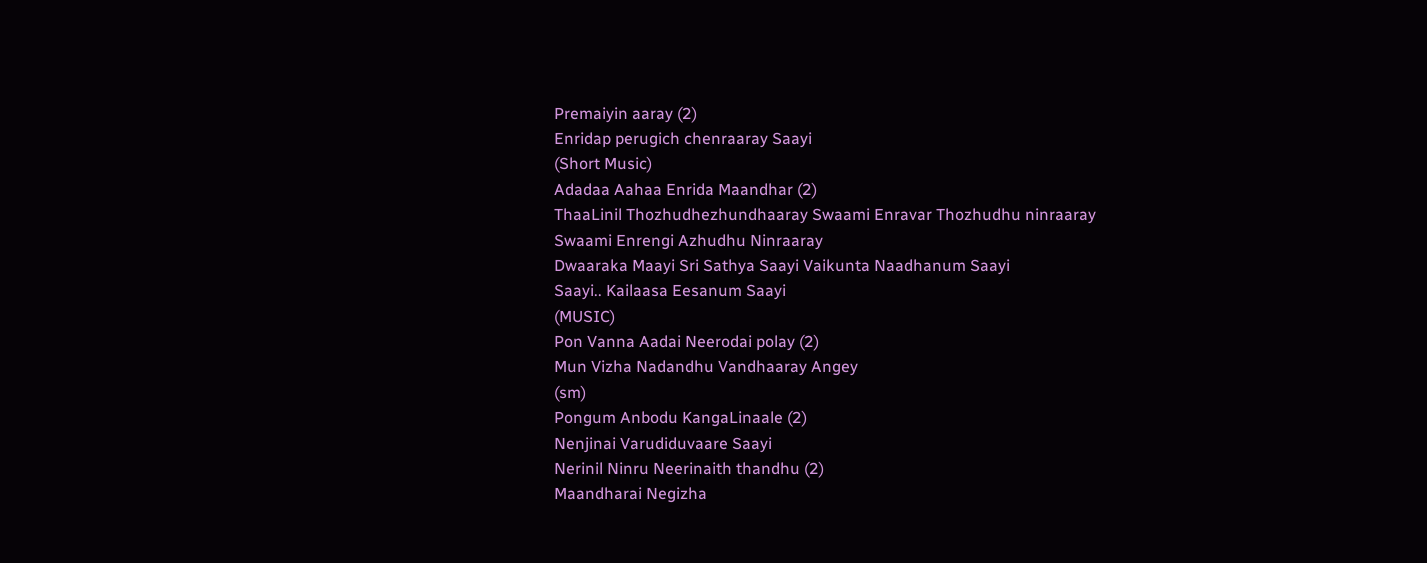Premaiyin aaray (2)
Enridap perugich chenraaray Saayi
(Short Music)
Adadaa Aahaa Enrida Maandhar (2)
ThaaLinil Thozhudhezhundhaaray Swaami Enravar Thozhudhu ninraaray
Swaami Enrengi Azhudhu Ninraaray
Dwaaraka Maayi Sri Sathya Saayi Vaikunta Naadhanum Saayi
Saayi.. Kailaasa Eesanum Saayi
(MUSIC)
Pon Vanna Aadai Neerodai polay (2)
Mun Vizha Nadandhu Vandhaaray Angey
(sm)
Pongum Anbodu KangaLinaale (2)
Nenjinai Varudiduvaare Saayi
Nerinil Ninru Neerinaith thandhu (2)
Maandharai Negizha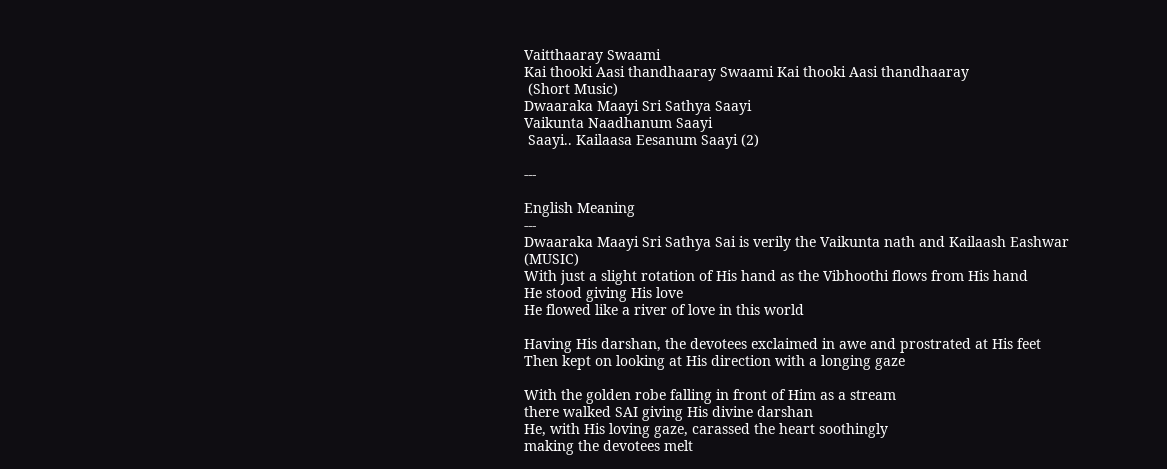Vaitthaaray Swaami
Kai thooki Aasi thandhaaray Swaami Kai thooki Aasi thandhaaray
 (Short Music)
Dwaaraka Maayi Sri Sathya Saayi
Vaikunta Naadhanum Saayi
 Saayi.. Kailaasa Eesanum Saayi (2)

---

English Meaning
---
Dwaaraka Maayi Sri Sathya Sai is verily the Vaikunta nath and Kailaash Eashwar
(MUSIC)
With just a slight rotation of His hand as the Vibhoothi flows from His hand
He stood giving His love
He flowed like a river of love in this world

Having His darshan, the devotees exclaimed in awe and prostrated at His feet
Then kept on looking at His direction with a longing gaze

With the golden robe falling in front of Him as a stream
there walked SAI giving His divine darshan
He, with His loving gaze, carassed the heart soothingly
making the devotees melt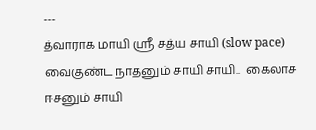---
த்வாராக மாயி ஸ்ரீ சத்ய சாயி (slow pace)
வைகுண்ட நாதனும் சாயி சாயி..  கைலாச ஈசனும் சாயி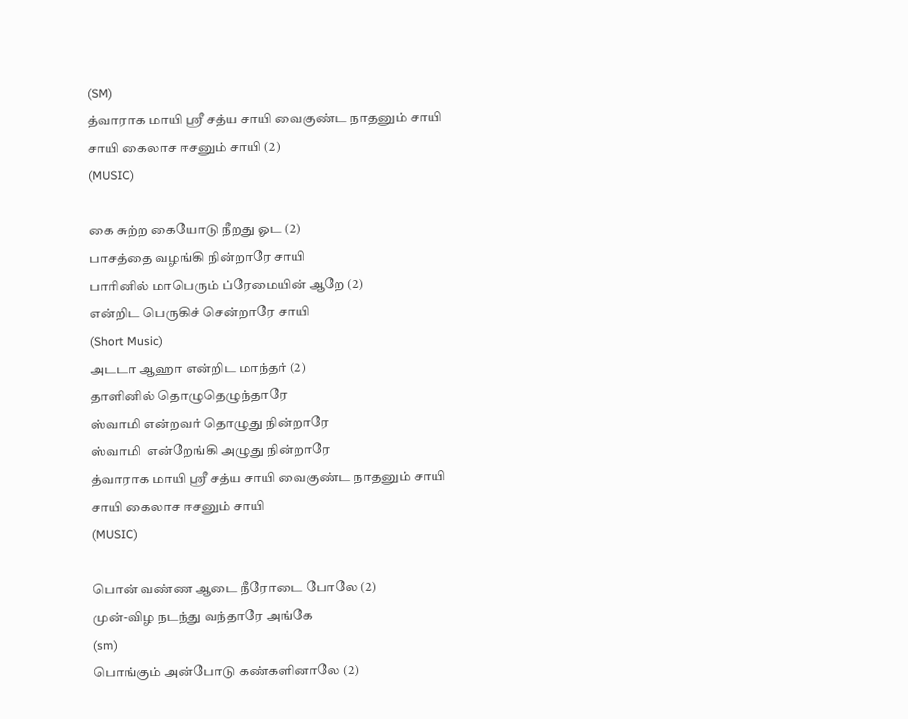(SM)
த்வாராக மாயி ஸ்ரீ சத்ய சாயி வைகுண்ட நாதனும் சாயி
சாயி கைலாச ஈசனும் சாயி (2)
(MUSIC)

கை சுற்ற கையோடு நீறது ஓட (2)
பாசத்தை வழங்கி நின்றாரே சாயி
பாரினில் மாபெரும் ப்ரேமையின் ஆறே (2)
என்றிட பெருகிச் சென்றாரே சாயி
(Short Music)
அடடா ஆஹா என்றிட மாந்தர் (2)
தாளினில் தொழுதெழுந்தாரே
ஸ்வாமி என்றவர் தொழுது நின்றாரே
ஸ்வாமி  என்றேங்கி அழுது நின்றாரே
த்வாராக மாயி ஸ்ரீ சத்ய சாயி வைகுண்ட நாதனும் சாயி
சாயி கைலாச ஈசனும் சாயி
(MUSIC)

பொன் வண்ண ஆடை நீரோடை போலே (2)
முன்-விழ நடந்து வந்தாரே அங்கே
(sm)
பொங்கும் அன்போடு கண்களினாலே (2)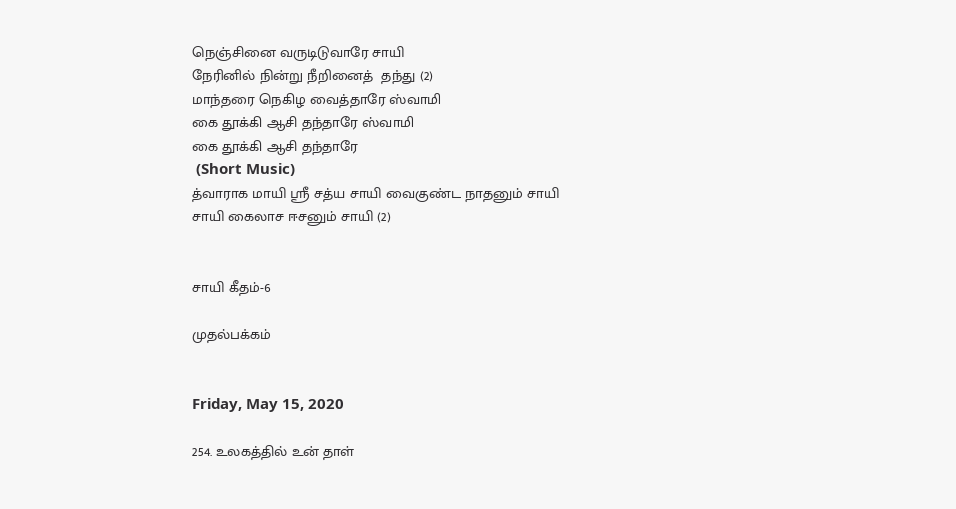நெஞ்சினை வருடிடுவாரே சாயி
நேரினில் நின்று நீறினைத்  தந்து (2)
மாந்தரை நெகிழ வைத்தாரே ஸ்வாமி
கை தூக்கி ஆசி தந்தாரே ஸ்வாமி
கை தூக்கி ஆசி தந்தாரே
 (Short Music)
த்வாராக மாயி ஸ்ரீ சத்ய சாயி வைகுண்ட நாதனும் சாயி
சாயி கைலாச ஈசனும் சாயி (2)


சாயி கீதம்-6

முதல்பக்கம்


Friday, May 15, 2020

254. உலகத்தில் உன் தாள்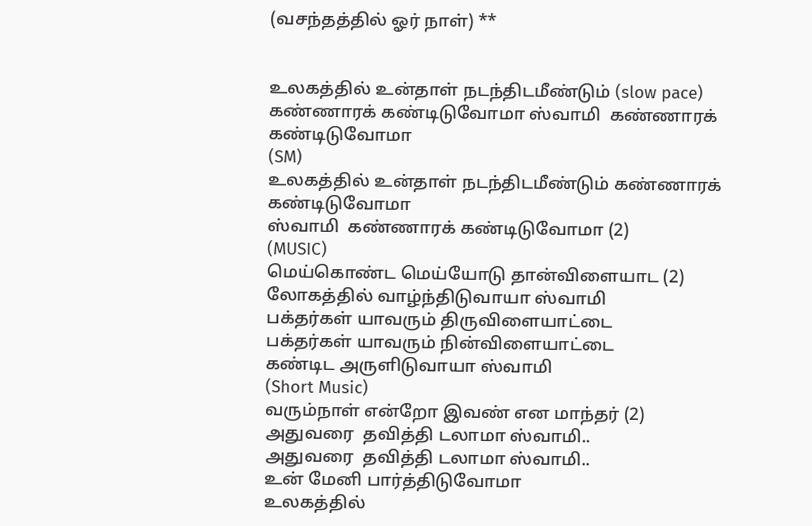(வசந்தத்தில் ஓர் நாள்) **


உலகத்தில் உன்தாள் நடந்திடமீண்டும் (slow pace)
கண்ணாரக் கண்டிடுவோமா ஸ்வாமி  கண்ணாரக் கண்டிடுவோமா
(SM)
உலகத்தில் உன்தாள் நடந்திடமீண்டும் கண்ணாரக் கண்டிடுவோமா
ஸ்வாமி  கண்ணாரக் கண்டிடுவோமா (2)
(MUSIC)
மெய்கொண்ட மெய்யோடு தான்விளையாட (2)
லோகத்தில் வாழ்ந்திடுவாயா ஸ்வாமி
பக்தர்கள் யாவரும் திருவிளையாட்டை
பக்தர்கள் யாவரும் நின்விளையாட்டை
கண்டிட அருளிடுவாயா ஸ்வாமி
(Short Music)
வரும்நாள் என்றோ இவண் என மாந்தர் (2)
அதுவரை  தவித்தி டலாமா ஸ்வாமி..
அதுவரை  தவித்தி டலாமா ஸ்வாமி..
உன் மேனி பார்த்திடுவோமா
உலகத்தில்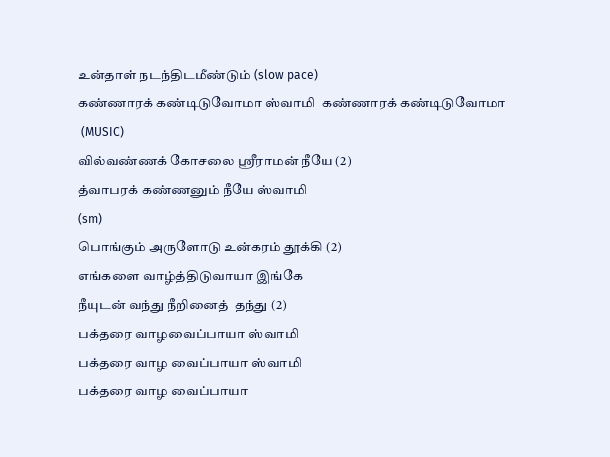உன்தாள் நடந்திடமீண்டும் (slow pace)
கண்ணாரக் கண்டிடுவோமா ஸ்வாமி  கண்ணாரக் கண்டிடுவோமா
 (MUSIC)
வில்வண்ணக் கோசலை ஸ்ரீராமன் நீயே (2)
த்வாபரக் கண்ணனும் நீயே ஸ்வாமி
(sm)
பொங்கும் அருளோடு உன்கரம் தூக்கி (2)
எங்களை வாழ்த்திடுவாயா இங்கே
நீயுடன் வந்து நீறினைத்  தந்து (2)
பக்தரை வாழவைப்பாயா ஸ்வாமி
பக்தரை வாழ வைப்பாயா ஸ்வாமி
பக்தரை வாழ வைப்பாயா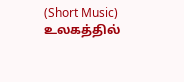(Short Music)
உலகத்தில்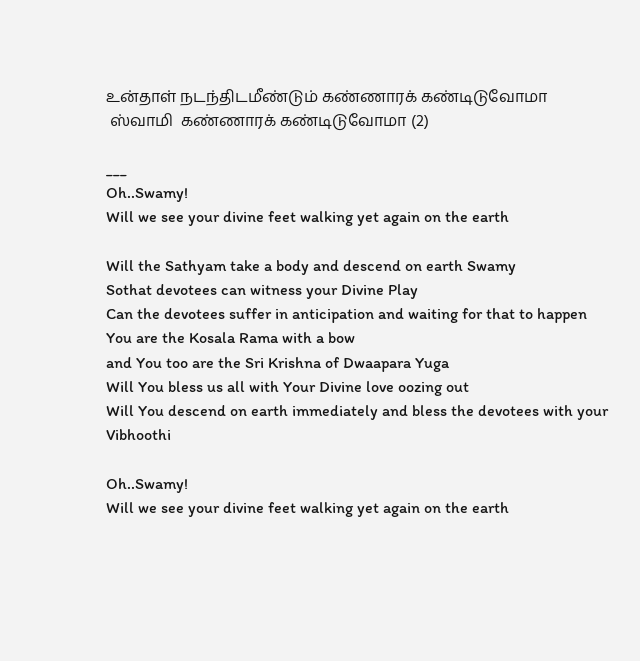உன்தாள் நடந்திடமீண்டும் கண்ணாரக் கண்டிடுவோமா
 ஸ்வாமி  கண்ணாரக் கண்டிடுவோமா (2)

___
Oh..Swamy!
Will we see your divine feet walking yet again on the earth

Will the Sathyam take a body and descend on earth Swamy
Sothat devotees can witness your Divine Play
Can the devotees suffer in anticipation and waiting for that to happen
You are the Kosala Rama with a bow
and You too are the Sri Krishna of Dwaapara Yuga
Will You bless us all with Your Divine love oozing out
Will You descend on earth immediately and bless the devotees with your Vibhoothi

Oh..Swamy!
Will we see your divine feet walking yet again on the earth